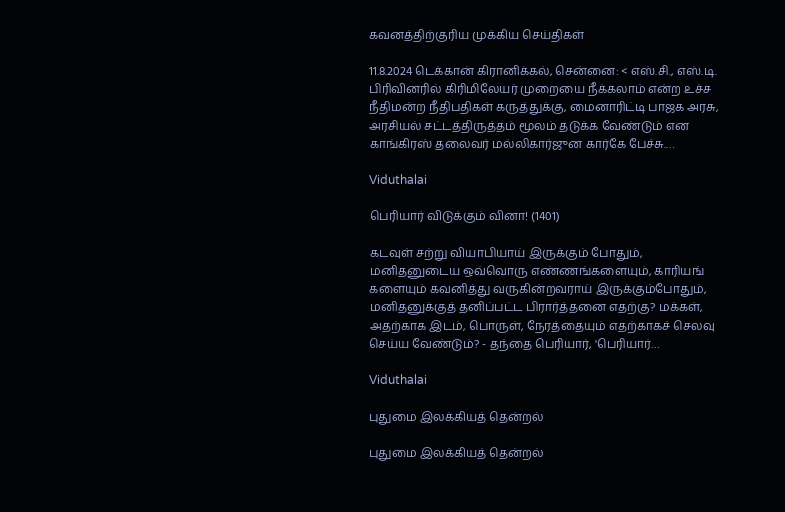கவனத்திற்குரிய முக்கிய செய்திகள்

11.8.2024 டெக்கான் கிரானிக்கல், சென்னை: < எஸ்.சி., எஸ்.டி. பிரிவினரில் கிரிமிலேயர் முறையை நீக்கலாம் என்ற உச்ச நீதிமன்ற நீதிபதிகள் கருத்துக்கு, மைனாரிட்டி பாஜக அரசு, அரசியல் சட்டத்திருத்தம் மூலம் தடுக்க வேண்டும் என காங்கிரஸ் தலைவர் மல்லிகார்ஜுன கார்கே பேச்சு.…

Viduthalai

பெரியார் விடுக்கும் வினா! (1401)

கடவுள் சற்று வியாபியாய் இருக்கும் போதும், மனிதனுடைய ஒவ்வொரு எண்ணங்களையும், காரியங் களையும் கவனித்து வருகின்றவராய் இருக்கும்போதும், மனிதனுக்குத் தனிப்பட்ட பிரார்த்தனை எதற்கு? மக்கள், அதற்காக இடம், பொருள், நேரத்தையும் எதற்காகச் செலவு செய்ய வேண்டும்? - தந்தை பெரியார், 'பெரியார்…

Viduthalai

புதுமை இலக்கியத் தென்றல்

புதுமை இலக்கியத் தென்றல்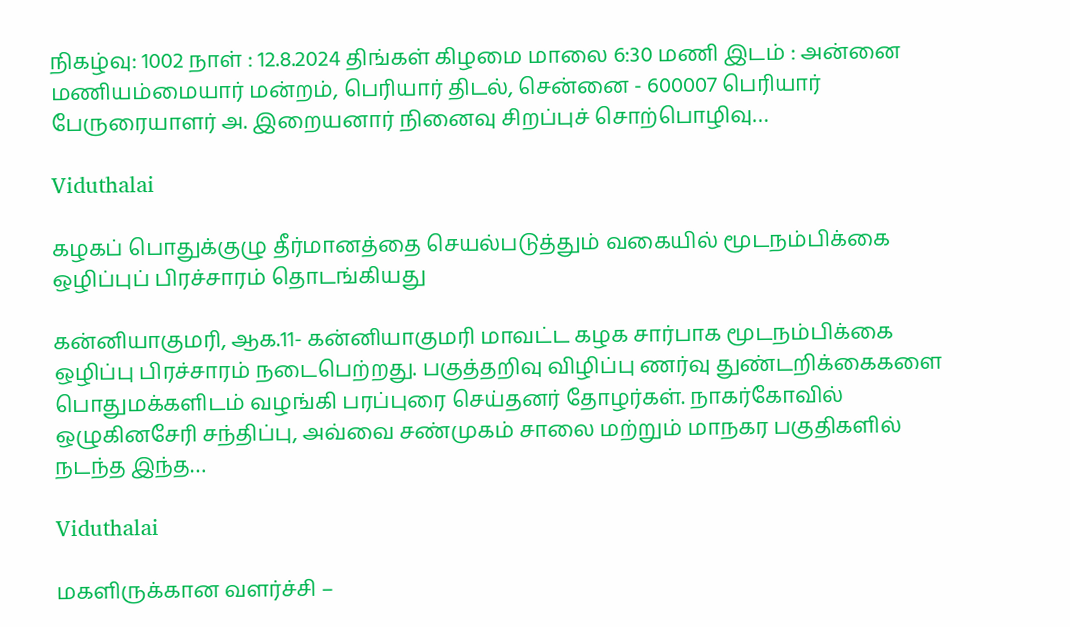நிகழ்வு: 1002 நாள் : 12.8.2024 திங்கள் கிழமை மாலை 6:30 மணி இடம் : அன்னை மணியம்மையார் மன்றம், பெரியார் திடல், சென்னை - 600007 பெரியார் பேருரையாளர் அ. இறையனார் நினைவு சிறப்புச் சொற்பொழிவு…

Viduthalai

கழகப் பொதுக்குழு தீர்மானத்தை செயல்படுத்தும் வகையில் மூடநம்பிக்கை ஒழிப்புப் பிரச்சாரம் தொடங்கியது

கன்னியாகுமரி, ஆக.11- கன்னியாகுமரி மாவட்ட கழக சார்பாக மூடநம்பிக்கை ஒழிப்பு பிரச்சாரம் நடைபெற்றது. பகுத்தறிவு விழிப்பு ணர்வு துண்டறிக்கைகளை பொதுமக்களிடம் வழங்கி பரப்புரை செய்தனர் தோழர்கள். நாகர்கோவில் ஒழுகினசேரி சந்திப்பு, அவ்வை சண்முகம் சாலை மற்றும் மாநகர பகுதிகளில் நடந்த இந்த…

Viduthalai

மகளிருக்கான வளர்ச்சி –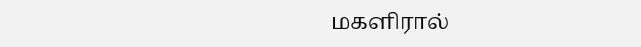மகளிரால்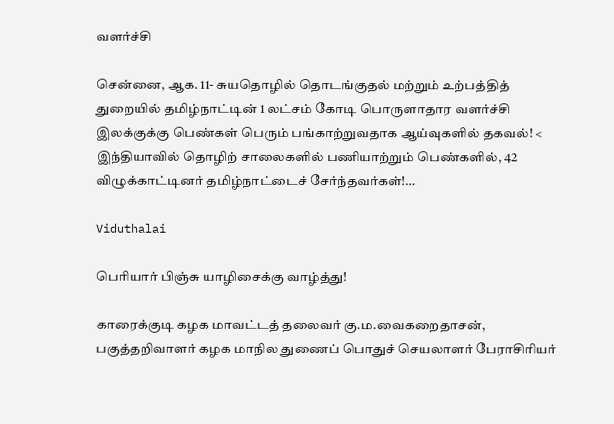வளர்ச்சி

சென்னை, ஆக. 11- சுயதொழில் தொடங்குதல் மற்றும் உற்பத்தித் துறையில் தமிழ்நாட்டின் 1 லட்சம் கோடி பொருளாதார வளர்ச்சி இலக்குக்கு பெண்கள் பெரும் பங்காற்றுவதாக ஆய்வுகளில் தகவல்! < இந்தியாவில் தொழிற் சாலைகளில் பணியாற்றும் பெண்களில், 42 விழுக்காட்டினர் தமிழ்நாட்டைச் சேர்ந்தவர்கள்!…

Viduthalai

பெரியார் பிஞ்சு யாழிசைக்கு வாழ்த்து!

காரைக்குடி கழக மாவட்டத் தலைவர் கு.ம.வைகறைதாசன், பகுத்தறிவாளர் கழக மாநில துணைப் பொதுச் செயலாளர் பேராசிரியர்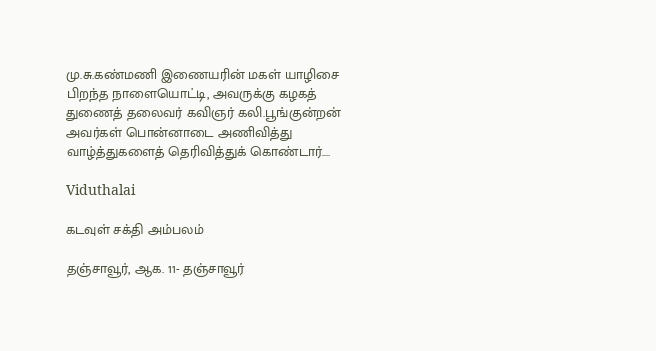மு.சு.கண்மணி இணையரின் மகள் யாழிசை பிறந்த நாளையொட்டி, அவருக்கு கழகத் துணைத் தலைவர் கவிஞர் கலி.பூங்குன்றன் அவர்கள் பொன்னாடை அணிவித்து வாழ்த்துகளைத் தெரிவித்துக் கொண்டார்.…

Viduthalai

கடவுள் சக்தி அம்பலம்

தஞ்சாவூர், ஆக. 11- தஞ்சாவூர்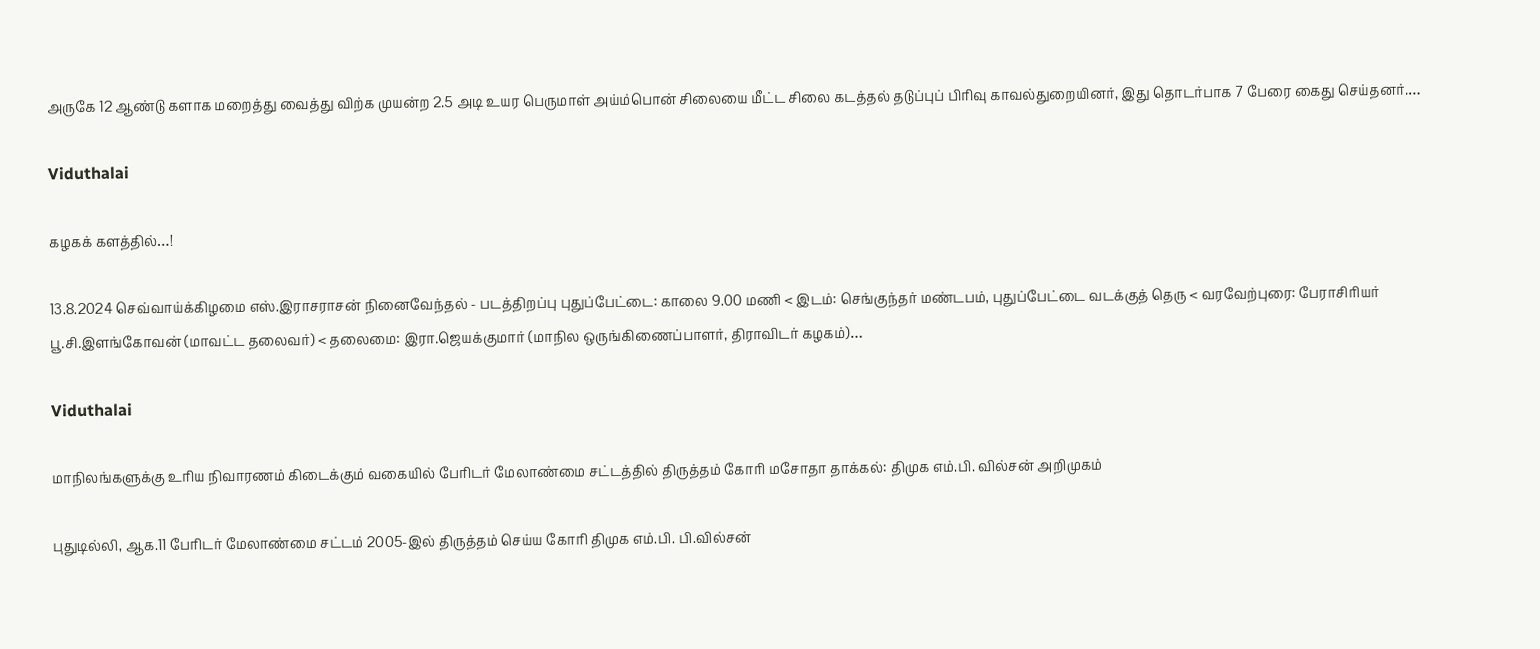அருகே 12 ஆண்டு களாக மறைத்து வைத்து விற்க முயன்ற 2.5 அடி உயர பெருமாள் அய்ம்பொன் சிலையை மீட்ட சிலை கடத்தல் தடுப்புப் பிரிவு காவல்துறையினர், இது தொடர்பாக 7 பேரை கைது செய்தனர்.…

Viduthalai

கழகக் களத்தில்…!

13.8.2024 செவ்வாய்க்கிழமை எஸ்.இராசராசன் நினைவேந்தல் - படத்திறப்பு புதுப்பேட்டை: காலை 9.00 மணி < இடம்: செங்குந்தர் மண்டபம், புதுப்பேட்டை வடக்குத் தெரு < வரவேற்புரை: பேராசிரியர் பூ.சி.இளங்கோவன் (மாவட்ட தலைவர்) < தலைமை: இரா.ஜெயக்குமார் (மாநில ஒருங்கிணைப்பாளர், திராவிடர் கழகம்)…

Viduthalai

மாநிலங்களுக்கு உரிய நிவாரணம் கிடைக்கும் வகையில் பேரிடர் மேலாண்மை சட்டத்தில் திருத்தம் கோரி மசோதா தாக்கல்: திமுக எம்.பி. வில்சன் அறிமுகம்

புதுடில்லி, ஆக.11 பேரிடர் மேலாண்மை சட்டம் 2005-இல் திருத்தம் செய்ய கோரி திமுக எம்.பி. பி.வில்சன்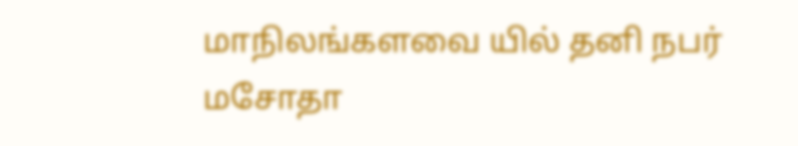மாநிலங்களவை யில் தனி நபர் மசோதா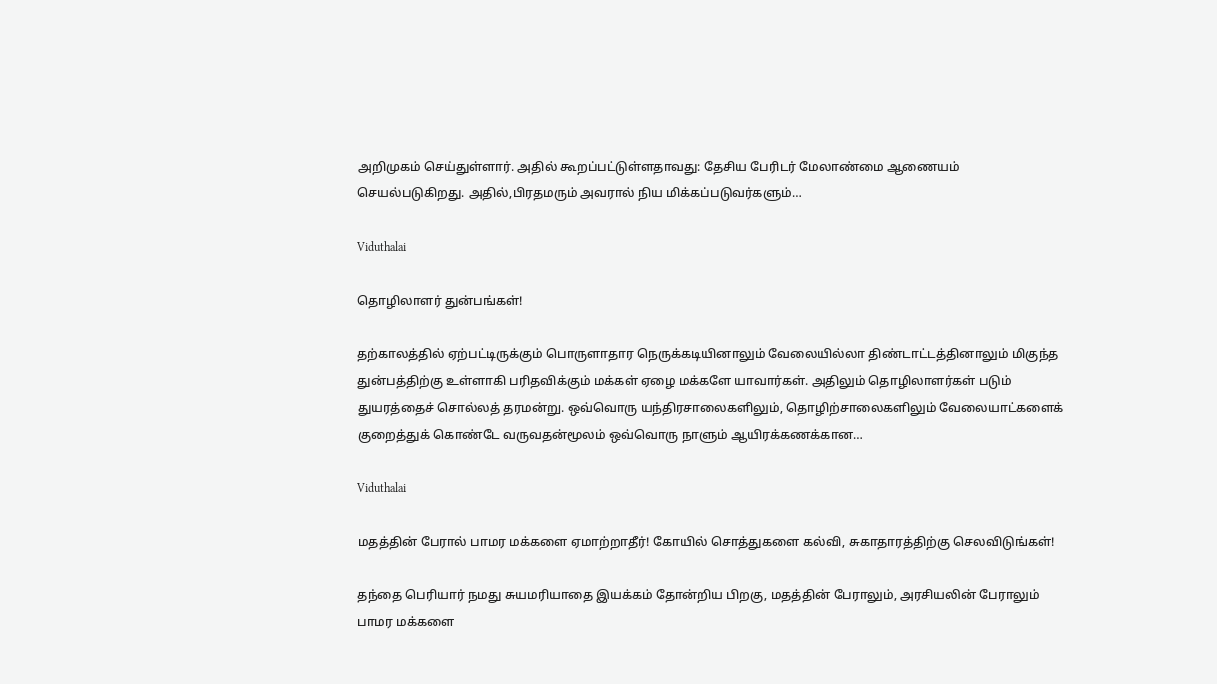அறிமுகம் செய்துள்ளார். அதில் கூறப்பட்டுள்ளதாவது: தேசிய பேரிடர் மேலாண்மை ஆணையம் செயல்படுகிறது. அதில்,பிரதமரும் அவரால் நிய மிக்கப்படுவர்களும்…

Viduthalai

தொழிலாளர் துன்பங்கள்!

தற்காலத்தில் ஏற்பட்டிருக்கும் பொருளாதார நெருக்கடியினாலும் வேலையில்லா திண்டாட்டத்தினாலும் மிகுந்த துன்பத்திற்கு உள்ளாகி பரிதவிக்கும் மக்கள் ஏழை மக்களே யாவார்கள். அதிலும் தொழிலாளர்கள் படும் துயரத்தைச் சொல்லத் தரமன்று. ஒவ்வொரு யந்திரசாலைகளிலும், தொழிற்சாலைகளிலும் வேலையாட்களைக் குறைத்துக் கொண்டே வருவதன்மூலம் ஒவ்வொரு நாளும் ஆயிரக்கணக்கான…

Viduthalai

மதத்தின் பேரால் பாமர மக்களை ஏமாற்றாதீர்! கோயில் சொத்துகளை கல்வி, சுகாதாரத்திற்கு செலவிடுங்கள்!

தந்தை பெரியார் நமது சுயமரியாதை இயக்கம் தோன்றிய பிறகு, மதத்தின் பேராலும், அரசியலின் பேராலும் பாமர மக்களை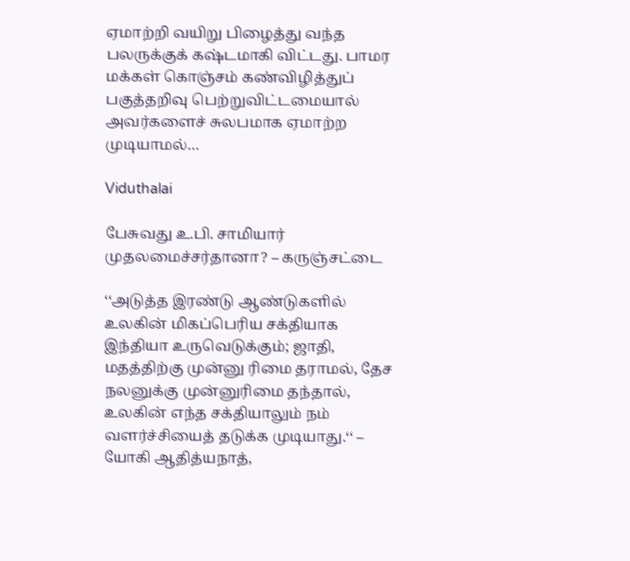ஏமாற்றி வயிறு பிழைத்து வந்த பலருக்குக் கஷ்டமாகி விட்டது. பாமர மக்கள் கொஞ்சம் கண்விழித்துப் பகுத்தறிவு பெற்றுவிட்டமையால் அவர்களைச் சுலபமாக ஏமாற்ற முடியாமல்…

Viduthalai

பேசுவது உ.பி. சாமியார் முதலமைச்சர்தானா? – கருஞ்சட்டை

‘‘அடுத்த இரண்டு ஆண்டுகளில் உலகின் மிகப்பெரிய சக்தியாக இந்தியா உருவெடுக்கும்; ஜாதி, மதத்திற்கு முன்னு ரிமை தராமல், தேச நலனுக்கு முன்னுரிமை தந்தால், உலகின் எந்த சக்தியாலும் நம் வளர்ச்சியைத் தடுக்க முடியாது.‘‘ – யோகி ஆதித்யநாத்,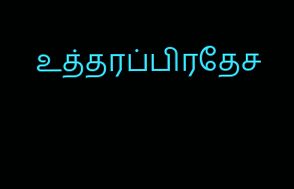உத்தரப்பிரதேச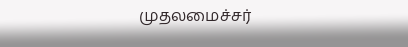முதலமைச்சர்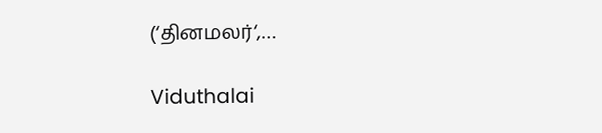(‘தினமலர்‘,…

Viduthalai